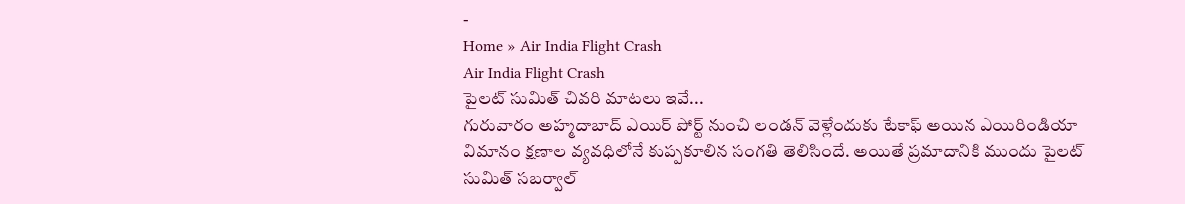-
Home » Air India Flight Crash
Air India Flight Crash
పైలట్ సుమిత్ చివరి మాటలు ఇవే...
గురువారం అహ్మదాబాద్ ఎయిర్ పోర్ట్ నుంచి లండన్ వెళ్లేందుకు టేకాఫ్ అయిన ఎయిరిండియా విమానం క్షణాల వ్యవధిలోనే కుప్పకూలిన సంగతి తెలిసిందే. అయితే ప్రమాదానికి ముందు పైలట్ సుమిత్ సబర్వాల్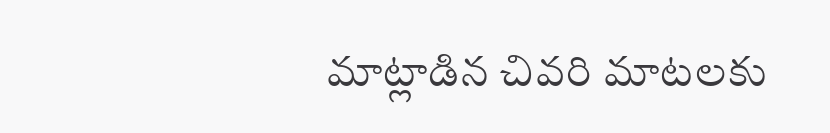మాట్లాడిన చివరి మాటలకు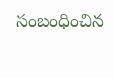సంబంధించిన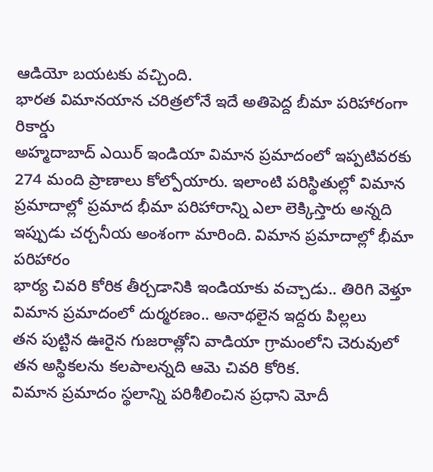ఆడియో బయటకు వచ్చింది.
భారత విమానయాన చరిత్రలోనే ఇదే అతిపెద్ద బీమా పరిహారంగా రికార్డు
అహ్మదాబాద్ ఎయిర్ ఇండియా విమాన ప్రమాదంలో ఇప్పటివరకు 274 మంది ప్రాణాలు కోల్పోయారు. ఇలాంటి పరిస్థితుల్లో విమాన ప్రమాదాల్లో ప్రమాద భీమా పరిహారాన్ని ఎలా లెక్కిస్తారు అన్నది ఇప్పుడు చర్చనీయ అంశంగా మారింది. విమాన ప్రమాదాల్లో భీమా పరిహారం
భార్య చివరి కోరిక తీర్చడానికి ఇండియాకు వచ్చాడు.. తిరిగి వెళ్తూ విమాన ప్రమాదంలో దుర్మరణం.. అనాథలైన ఇద్దరు పిల్లలు
తన పుట్టిన ఊరైన గుజరాత్లోని వాడియా గ్రామంలోని చెరువులో తన అస్థికలను కలపాలన్నది ఆమె చివరి కోరిక.
విమాన ప్రమాదం స్థలాన్ని పరిశీలించిన ప్రధాని మోదీ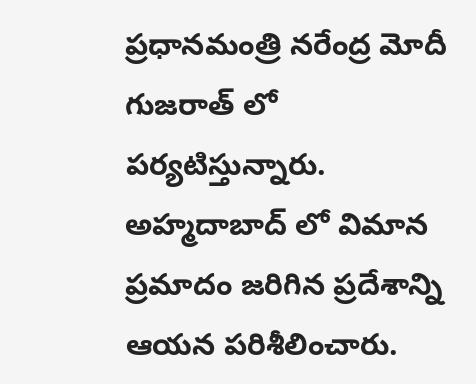ప్రధానమంత్రి నరేంద్ర మోదీ గుజరాత్ లో పర్యటిస్తున్నారు. అహ్మదాబాద్ లో విమాన ప్రమాదం జరిగిన ప్రదేశాన్ని ఆయన పరిశీలించారు.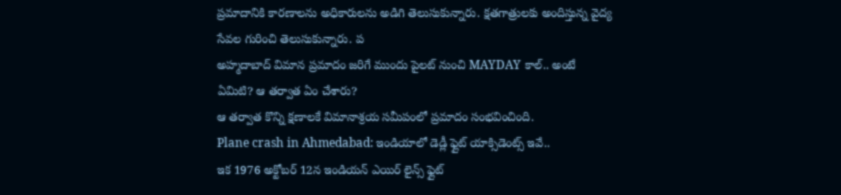ప్రమాదానికి కారణాలను అధికారులను అడిగి తెలుసుకున్నారు. క్షతగాత్రులకు అందిస్తున్న వైద్య సేవల గురించి తెలుసుకున్నారు. ప
అహ్మదాబాద్ విమాన ప్రమాదం జరిగే ముందు పైలట్ నుంచి MAYDAY కాల్.. అంటే ఏమిటి? ఆ తర్వాత ఏం చేశారు?
ఆ తర్వాత కొన్ని క్షణాలకే విమానాశ్రయ సమీపంలో ప్రమాదం సంభవించింది.
Plane crash in Ahmedabad: ఇండియాలో డెడ్లీ ఫ్లైట్ యాక్సిడెంట్స్ ఇవే..
ఇక 1976 అక్టోబర్ 12న ఇండియన్ ఎయిర్ లైన్స్ ఫ్లైట్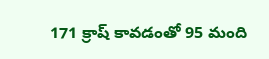171 క్రాష్ కావడంతో 95 మంది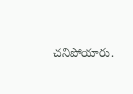చనిపోయారు.